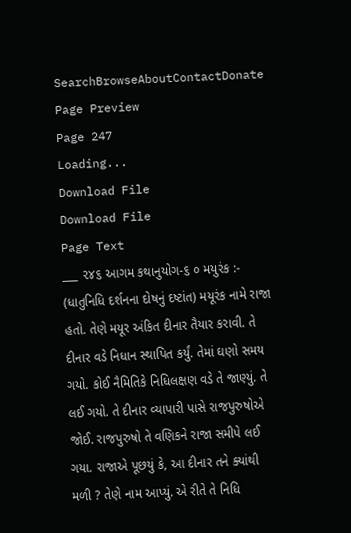SearchBrowseAboutContactDonate
Page Preview
Page 247
Loading...
Download File
Download File
Page Text
___ ૨૪૬ આગમ કથાનુયોગ-૬ ૦ મયુરંક :- (ધાતુનિધિ દર્શનના દોષનું દષ્ટાંત) મયૂરંક નામે રાજા હતો. તેણે મયૂર અંકિત દીનાર તૈયાર કરાવી. તે દીનાર વડે નિધાન સ્થાપિત કર્યું. તેમાં ઘણો સમય ગયો. કોઈ નૈમિતિકે નિધિલક્ષણ વડે તે જાણ્યું. તે લઈ ગયો. તે દીનાર વ્યાપારી પાસે રાજપુરુષોએ જોઈ. રાજપુરુષો તે વણિકને રાજા સમીપે લઈ ગયા. રાજાએ પૂછયું કે, આ દીનાર તને ક્યાંથી મળી ? તેણે નામ આપ્યું. એ રીતે તે નિધિ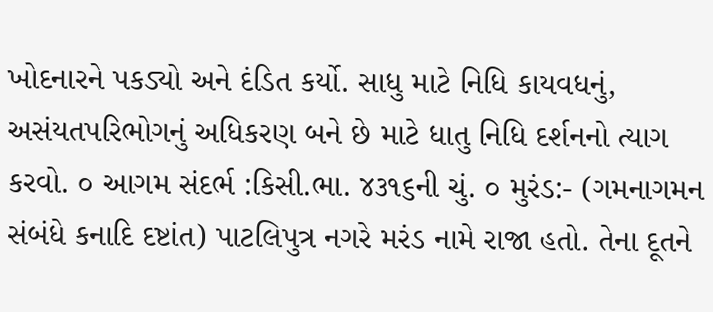ખોદનારને પકડ્યો અને દંડિત કર્યો. સાધુ માટે નિધિ કાયવધનું, અસંયતપરિભોગનું અધિકરણ બને છે માટે ધાતુ નિધિ દર્શનનો ત્યાગ કરવો. ૦ આગમ સંદર્ભ :કિસી.ભા. ૪૩૧૬ની ચું. ૦ મુરંડ:- (ગમનાગમન સંબંધે કનાદિ દષ્ટાંત) પાટલિપુત્ર નગરે મરંડ નામે રાજા હતો. તેના દૂતને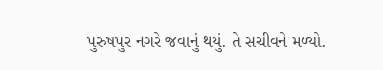પુરુષપુર નગરે જવાનું થયું. તે સચીવને મળ્યો.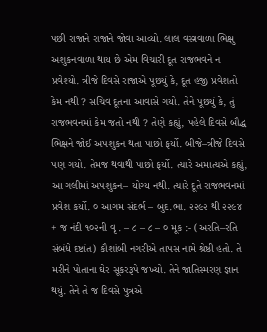પછી રાજાને રાજાને જોવા આવ્યો. લાલ વસ્ત્રવાળા ભિક્ષુ અશુકનવાળા થાય છે એમ વિચારી દૂત રાજભવને ન પ્રવેશ્યો. ત્રીજે દિવસે રાજાએ પૂછયું કે, દૂત હજી પ્રવેશતો કેમ નથી ? સચિવ દૂતના આવાસે ગયો. તેને પૂછયું કે, તું રાજભવનમાં કેમ જતો નથી ? તેણે કહ્યું, પહેલે દિવસે બૌદ્ધ ભિક્ષને જોઈ અપશુકન થતા પાછો ફર્યો. બીજે–ત્રીજે દિવસે પણ ગયો. તેમજ થવાથી પાછો ફર્યો. ત્યારે અમાત્યએ કહ્યું, આ ગલીમાં અપશુકન– યોગ્ય નથી. ત્યારે દૂતે રાજભવનમાં પ્રવેશ કર્યો. ૦ આગમ સંદર્ભ – બુદ.ભા. ૨૨૯૨ થી ૨૨૯૪ + જ નંદી ૧૦૨ની વૃ . – ૮ – ૮ – ૦ મૂક :- (અરતિ–રતિ સંબંધે દષ્ટાંત) કૌશાંબી નગરીએ તાપસ નામે શ્રેષ્ઠી હતો. તે મરીને પોતાના ઘેર સૂકરરૂપે જખ્યો. તેને જાતિસ્મરણ જ્ઞાન થયું. તેને તે જ દિવસે પુત્રએ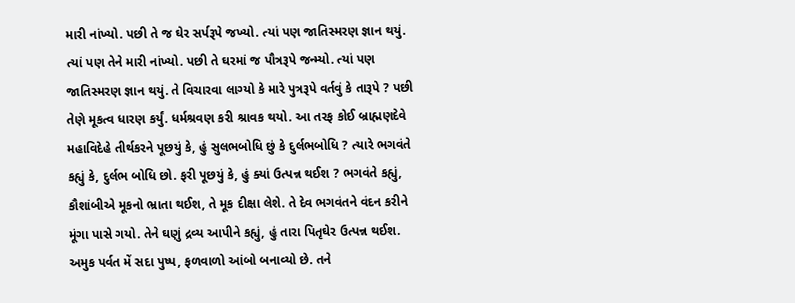મારી નાંખ્યો. પછી તે જ ઘેર સર્પરૂપે જખ્યો. ત્યાં પણ જાતિસ્મરણ જ્ઞાન થયું. ત્યાં પણ તેને મારી નાંખ્યો. પછી તે ઘરમાં જ પૌત્રરૂપે જન્મ્યો. ત્યાં પણ જાતિસ્મરણ જ્ઞાન થયું. તે વિચારવા લાગ્યો કે મારે પુત્રરૂપે વર્તવું કે તારૂપે ? પછી તેણે મૂકત્વ ધારણ કર્યું. ધર્મશ્રવણ કરી શ્રાવક થયો. આ તરફ કોઈ બ્રાહ્મણદેવે મહાવિદેહે તીર્થકરને પૂછયું કે, હું સુલભબોધિ છું કે દુર્લભબોધિ ? ત્યારે ભગવંતે કહ્યું કે, દુર્લભ બોધિ છો. ફરી પૂછયું કે, હું ક્યાં ઉત્પન્ન થઈશ ? ભગવંતે કહ્યું, કૌશાંબીએ મૂકનો ભ્રાતા થઈશ, તે મૂક દીક્ષા લેશે. તે દેવ ભગવંતને વંદન કરીને મૂંગા પાસે ગયો. તેને ઘણું દ્રવ્ય આપીને કહ્યું, હું તારા પિતૃઘેર ઉત્પન્ન થઈશ. અમુક પર્વત મેં સદા પુષ્પ, ફળવાળો આંબો બનાવ્યો છે. તને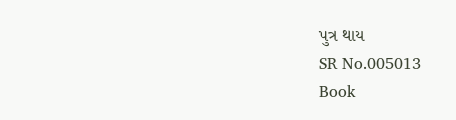પુત્ર થાય
SR No.005013
Book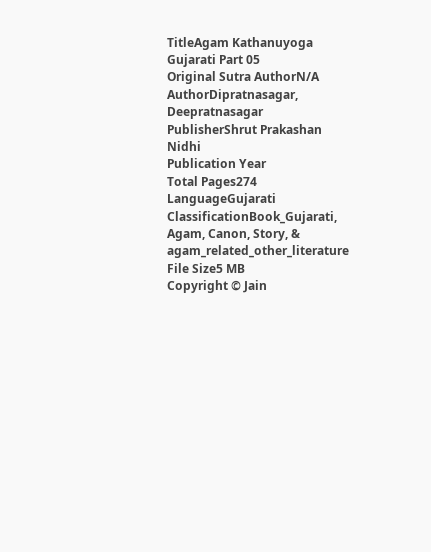TitleAgam Kathanuyoga Gujarati Part 05
Original Sutra AuthorN/A
AuthorDipratnasagar, Deepratnasagar
PublisherShrut Prakashan Nidhi
Publication Year
Total Pages274
LanguageGujarati
ClassificationBook_Gujarati, Agam, Canon, Story, & agam_related_other_literature
File Size5 MB
Copyright © Jain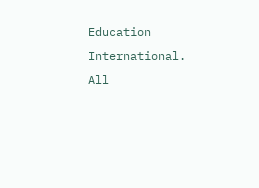Education International. All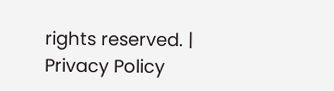rights reserved. | Privacy Policy